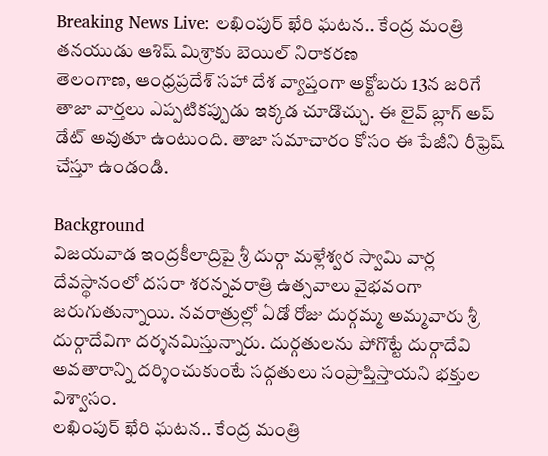Breaking News Live: లఖింపుర్ ఖేరి ఘటన.. కేంద్ర మంత్రి తనయుడు ఆశిష్ మిశ్రాకు బెయిల్ నిరాకరణ
తెలంగాణ, ఆంధ్రప్రదేశ్ సహా దేశ వ్యాప్తంగా అక్టోబరు 13న జరిగే తాజా వార్తలు ఎప్పటికప్పుడు ఇక్కడ చూడొచ్చు. ఈ లైవ్ బ్లాగ్ అప్ డేట్ అవుతూ ఉంటుంది. తాజా సమాచారం కోసం ఈ పేజీని రీఫ్రెష్ చేస్తూ ఉండండి.

Background
విజయవాడ ఇంద్రకీలాద్రిపై శ్రీ దుర్గా మళ్లేశ్వర స్వామి వార్ల దేవస్థానంలో దసరా శరన్నవరాత్రి ఉత్సవాలు వైభవంగా జరుగుతున్నాయి. నవరాత్రుల్లో ఏడో రోజు దుర్గమ్మ అమ్మవారు శ్రీ దుర్గాదేవిగా దర్శనమిస్తున్నారు. దుర్గతులను పోగొట్టే దుర్గాదేవి అవతారాన్ని దర్శించుకుంటే సద్గతులు సంప్రాప్తిస్తాయని భక్తుల విశ్వాసం.
లఖింపుర్ ఖేరి ఘటన.. కేంద్ర మంత్రి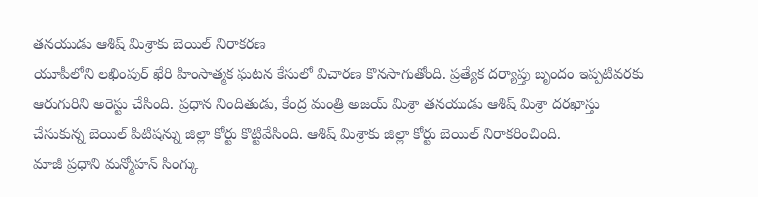తనయుడు ఆశిష్ మిశ్రాకు బెయిల్ నిరాకరణ
యూపీలోని లఖింపుర్ ఖేరి హింసాత్మక ఘటన కేసులో విచారణ కొనసాగుతోంది. ప్రత్యేక దర్యాప్తు బృందం ఇప్పటివరకు ఆరుగురిని అరెస్టు చేసింది. ప్రధాన నిందితుడు, కేంద్ర మంత్రి అజయ్ మిశ్రా తనయుడు ఆశిష్ మిశ్రా దరఖాస్తు చేసుకున్న బెయిల్ పిటిషన్ను జిల్లా కోర్టు కొట్టివేసింది. ఆశిష్ మిశ్రాకు జిల్లా కోర్టు బెయిల్ నిరాకరించింది.
మాజీ ప్రధాని మన్మోహన్ సింగ్కు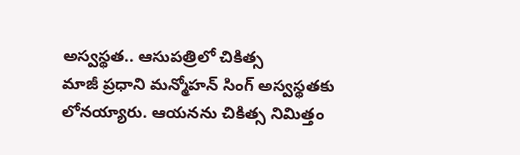అస్వస్థత.. ఆసుపత్రిలో చికిత్స
మాజీ ప్రధాని మన్మోహన్ సింగ్ అస్వస్థతకు లోనయ్యారు. ఆయనను చికిత్స నిమిత్తం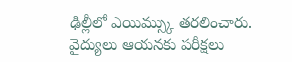ఢిల్లీలో ఎయిమ్స్కు తరలించారు. వైద్యులు ఆయనకు పరీక్షలు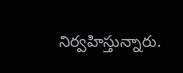నిర్వహిస్తున్నారు.